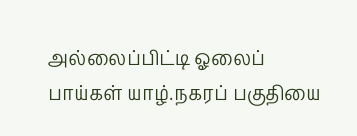அல்லைப்பிட்டி ஓலைப் பாய்கள் யாழ்.நகரப் பகுதியை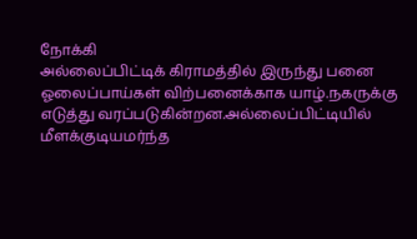நோக்கி
அல்லைப்பிட்டிக் கிராமத்தில் இருந்து பனை ஓலைப்பாய்கள் விற்பனைக்காக யாழ்.நகருக்கு எடுத்து வரப்படுகின்றன.அல்லைப்பிட்டியில் மீளக்குடியமர்ந்த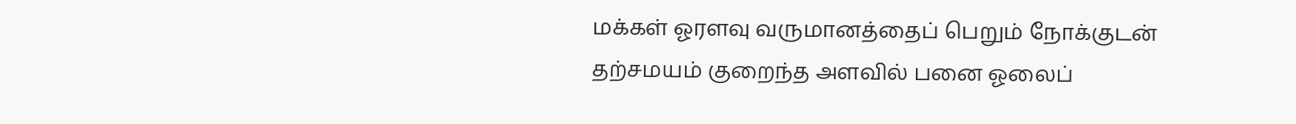மக்கள் ஓரளவு வருமானத்தைப் பெறும் நோக்குடன் தற்சமயம் குறைந்த அளவில் பனை ஓலைப்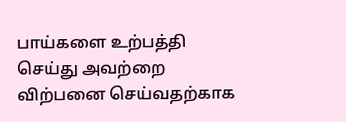பாய்களை உற்பத்தி செய்து அவற்றை விற்பனை செய்வதற்காக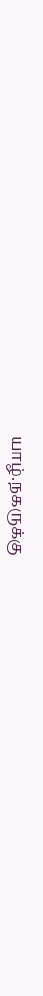யாழ்.நகருக்கு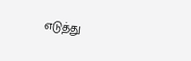எடுத்து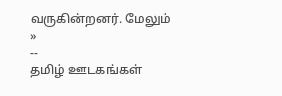வருகின்றனர். மேலும் »
--
தமிழ் ஊடகங்கள்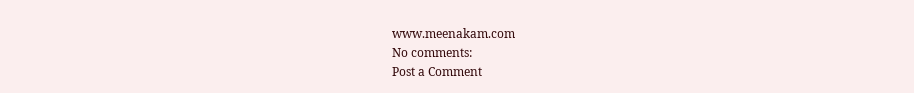www.meenakam.com
No comments:
Post a Comment